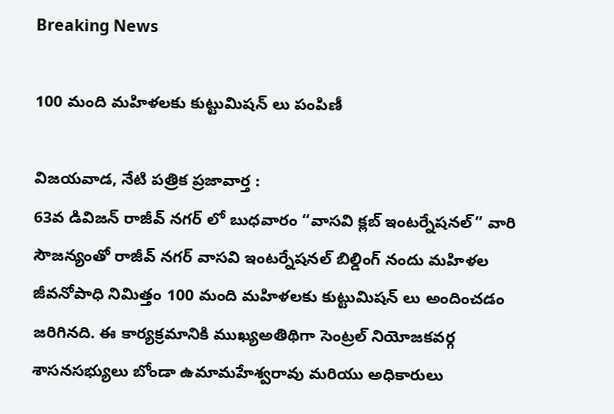Breaking News

100 మంది మహిళలకు కుట్టుమిషన్ లు పంపిణీ

విజయవాడ, నేటి పత్రిక ప్రజావార్త :
63వ డివిజన్ రాజీవ్ నగర్ లో బుధవారం “వాసవి క్లబ్ ఇంటర్నేషనల్” వారి సౌజన్యంతో రాజీవ్ నగర్ వాసవి ఇంటర్నేషనల్ బిల్డింగ్ నందు మహిళల జీవనోపాధి నిమిత్తం 100 మంది మహిళలకు కుట్టుమిషన్ లు అందించడం జరిగినది. ఈ కార్యక్రమానికి ముఖ్యఅతిథిగా సెంట్రల్ నియోజకవర్గ శాసనసభ్యులు బోండా ఉమామహేశ్వరావు మరియు అధికారులు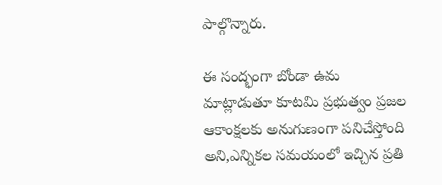పాల్గొన్నారు.

ఈ సంద్భంగా బోండా ఉమ మాట్లాడుతూ కూటమి ప్రభుత్వం ప్రజల ఆకాంక్షలకు అనుగుణంగా పనిచేస్తోంది అని,ఎన్నికల సమయంలో ఇచ్చిన ప్రతి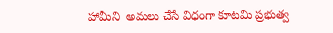హామీని  అమలు చేసే విధంగా కూటమి ప్రభుత్వ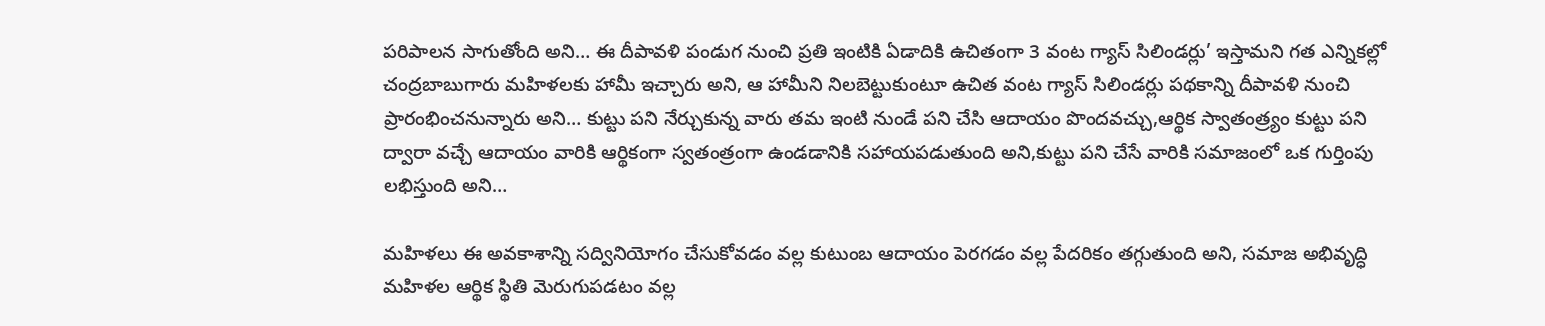పరిపాలన సాగుతోంది అని… ఈ దీపావళి పండుగ నుంచి ప్రతి ఇంటికి ఏడాదికి ఉచితంగా 3 వంట గ్యాస్‌ సిలిండర్లు’ ఇస్తామని గత ఎన్నికల్లో చంద్రబాబుగారు మహిళలకు హామీ ఇచ్చారు అని, ఆ హామీని నిలబెట్టుకుంటూ ఉచిత వంట గ్యాస్ సిలిండర్లు పథకాన్ని దీపావళి నుంచి ప్రారంభించనున్నారు అని… కుట్టు పని నేర్చుకున్న వారు తమ ఇంటి నుండే పని చేసి ఆదాయం పొందవచ్చు,ఆర్థిక స్వాతంత్ర్యం కుట్టు పని ద్వారా వచ్చే ఆదాయం వారికి ఆర్థికంగా స్వతంత్రంగా ఉండడానికి సహాయపడుతుంది అని,కుట్టు పని చేసే వారికి సమాజంలో ఒక గుర్తింపు లభిస్తుంది అని…

మహిళలు ఈ అవకాశాన్ని సద్వినియోగం చేసుకోవడం వల్ల కుటుంబ ఆదాయం పెరగడం వల్ల పేదరికం తగ్గుతుంది అని, సమాజ అభివృద్ధి మహిళల ఆర్థిక స్థితి మెరుగుపడటం వల్ల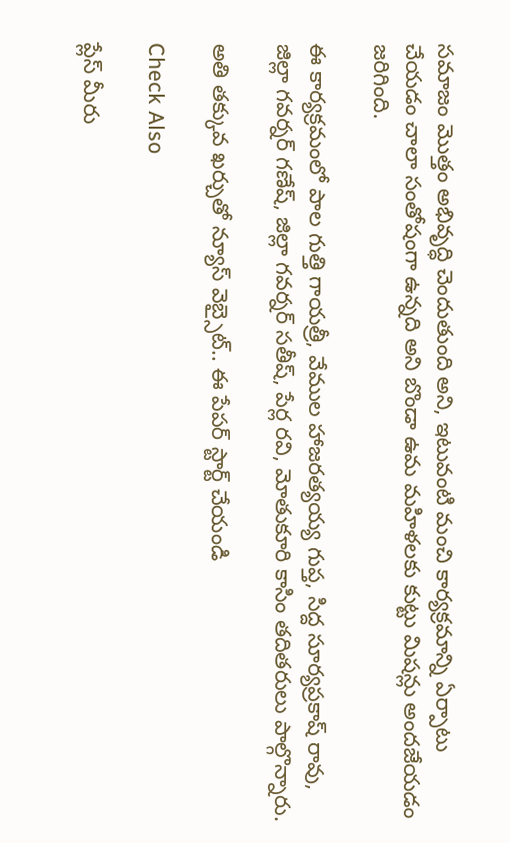సమాజం మొత్తం అభివృద్ధి చెందుతుంది అని, ఇటువంటి మంచి కార్యక్రమాన్ని ఏర్పాటు చేయడం చాలా సంతోషంగా ఉన్నది అని బొండా ఉమ మహిళలకు కుట్టు మిషన్లు అందజేయడం జరిగింది.

ఈ కార్యక్రమంలో పాల గుత్తి గాయత్రీ, వేముల హాజరత్యయ్య గుప్త, సిద్ద సూర్యప్రకాష్ రావు, జిల్లా గవర్నర్ గణేష్, జిల్లా గవర్నర్ సతీష్, పేర్ల రవి, మోతుకూరి కాసిం తదితరులు పాల్గొన్నారు.

అతి తక్కువ ఖర్చుతో న్యూస్ వెబ్సైట్.. ఈ పేపర్ స్టార్ట్ చేయండి

Check Also

ప్లేస్ మీరు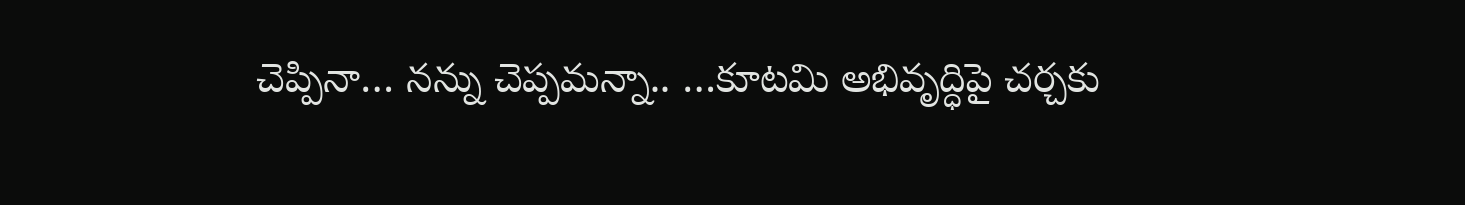చెప్పినా… నన్ను చెప్పమన్నా.. …కూటమి అభివృద్ధిపై చర్చకు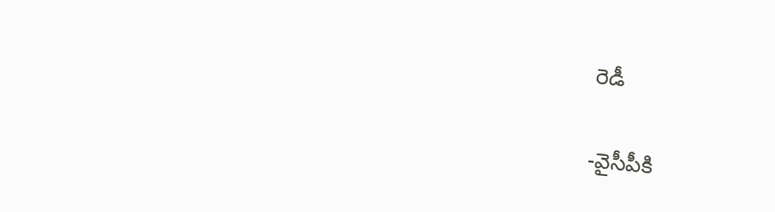రెడీ

-వైసీపీకి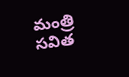మంత్రి సవిత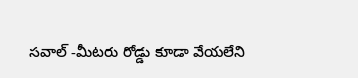సవాల్ -మీటరు రోడ్డు కూడా వేయలేని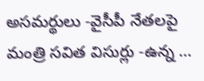అసమర్థులు -వైసీపీ నేతలపై మంత్రి సవిత విసుర్లు -ఉన్న …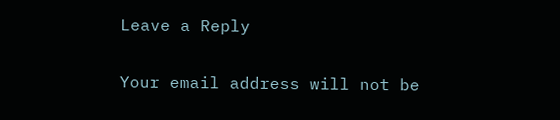Leave a Reply

Your email address will not be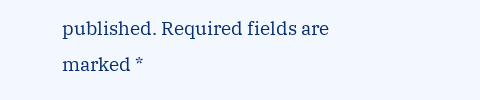published. Required fields are marked *